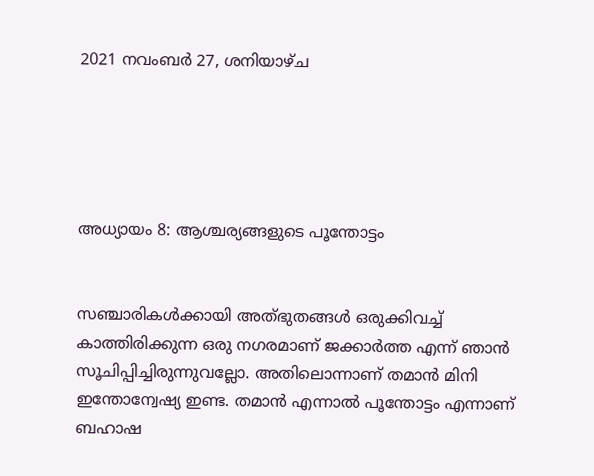2021 നവംബർ 27, ശനിയാഴ്‌ച





അധ്യായം 8: ആശ്ചര്യങ്ങളുടെ പൂന്തോട്ടം


സഞ്ചാരികൾക്കായി അത്‌ഭുതങ്ങൾ ഒരുക്കിവച്ച്‌ കാത്തിരിക്കുന്ന ഒരു നഗരമാണ് ജക്കാർത്ത എന്ന് ഞാൻ സൂചിപ്പിച്ചിരുന്നുവല്ലോ. അതിലൊന്നാണ് തമാൻ മിനി ഇന്തോന്വേഷ്യ ഇണ്ട. തമാൻ എന്നാൽ പൂന്തോട്ടം എന്നാണ് ബഹാഷ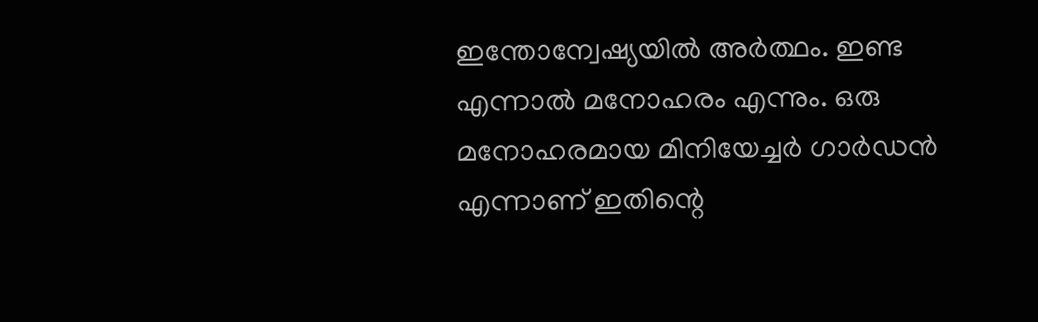ഇന്തോന്വേഷ്യയിൽ അർത്ഥം. ഇണ്ട എന്നാൽ മനോഹരം എന്നും. ഒരു മനോഹരമായ മിനിയേച്ചർ ഗാർഡൻ എന്നാണ് ഇതിന്റെ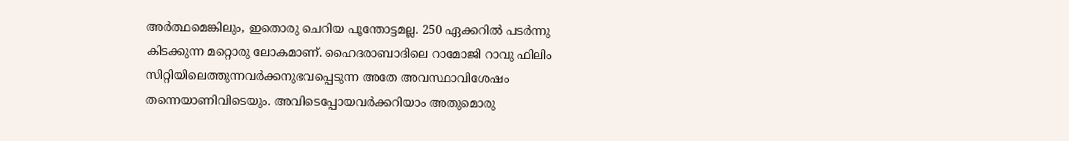അർത്ഥമെങ്കിലും, ഇതൊരു ചെറിയ പൂന്തോട്ടമല്ല. 250 ഏക്കറിൽ പടർന്നു കിടക്കുന്ന മറ്റൊരു ലോകമാണ്. ഹൈദരാബാദിലെ റാമോജി റാവു ഫിലിം സിറ്റിയിലെത്തുന്നവർക്കനുഭവപ്പെടുന്ന അതേ അവസ്ഥാവിശേഷം തന്നെയാണിവിടെയും. അവിടെപ്പോയവർക്കറിയാം അതുമൊരു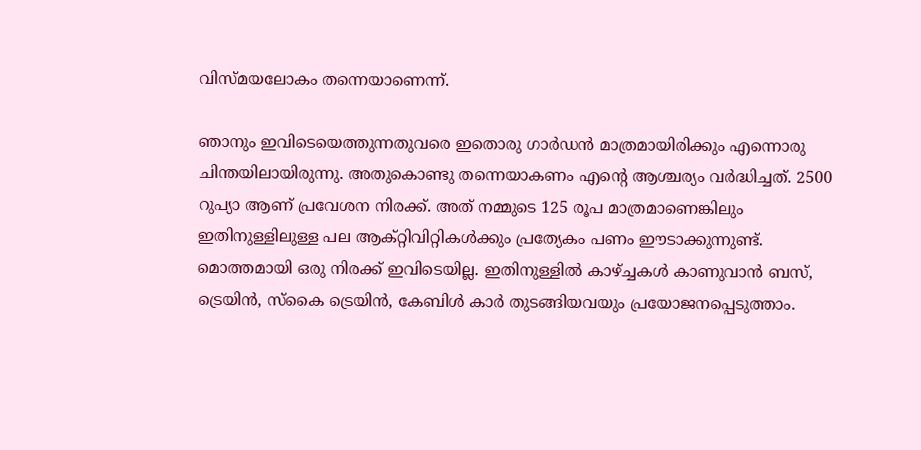വിസ്‌മയലോകം തന്നെയാണെന്ന്.

ഞാനും ഇവിടെയെത്തുന്നതുവരെ ഇതൊരു ഗാർഡൻ മാത്രമായിരിക്കും എന്നൊരു ചിന്തയിലായിരുന്നു. അതുകൊണ്ടു തന്നെയാകണം എന്റെ ആശ്ചര്യം വർദ്ധിച്ചത്. 2500 റുപ്യാ ആണ് പ്രവേശന നിരക്ക്. അത് നമ്മുടെ 125 രൂപ മാത്രമാണെങ്കിലും ഇതിനുള്ളിലുള്ള പല ആക്റ്റിവിറ്റികൾക്കും പ്രത്യേകം പണം ഈടാക്കുന്നുണ്ട്. മൊത്തമായി ഒരു നിരക്ക് ഇവിടെയില്ല. ഇതിനുള്ളിൽ കാഴ്ച്ചകൾ കാണുവാൻ ബസ്, ട്രെയിൻ, സ്‌കൈ ട്രെയിൻ, കേബിൾ കാർ തുടങ്ങിയവയും പ്രയോജനപ്പെടുത്താം.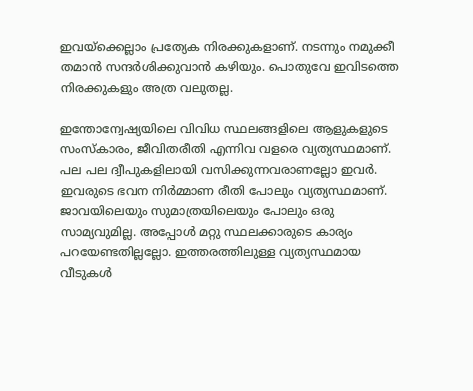ഇവയ്‌ക്കെല്ലാം പ്രത്യേക നിരക്കുകളാണ്. നടന്നും നമുക്കീ തമാൻ സന്ദർശിക്കുവാൻ കഴിയും. പൊതുവേ ഇവിടത്തെ നിരക്കുകളും അത്ര വലുതല്ല.

ഇന്തോന്വേഷ്യയിലെ വിവിധ സ്ഥലങ്ങളിലെ ആളുകളുടെ സംസ്‌കാരം, ജീവിതരീതി എന്നിവ വളരെ വ്യത്യസ്ഥമാണ്. പല പല ദ്വീപുകളിലായി വസിക്കുന്നവരാണല്ലോ ഇവർ. ഇവരുടെ ഭവന നിർമ്മാണ രീതി പോലും വ്യത്യസ്ഥമാണ്. ജാവയിലെയും സുമാത്രയിലെയും പോലും ഒരു സാമ്യവുമില്ല. അപ്പോൾ മറ്റു സ്ഥലക്കാരുടെ കാര്യം പറയേണ്ടതില്ലല്ലോ. ഇത്തരത്തിലുള്ള വ്യത്യസ്ഥമായ വീടുകൾ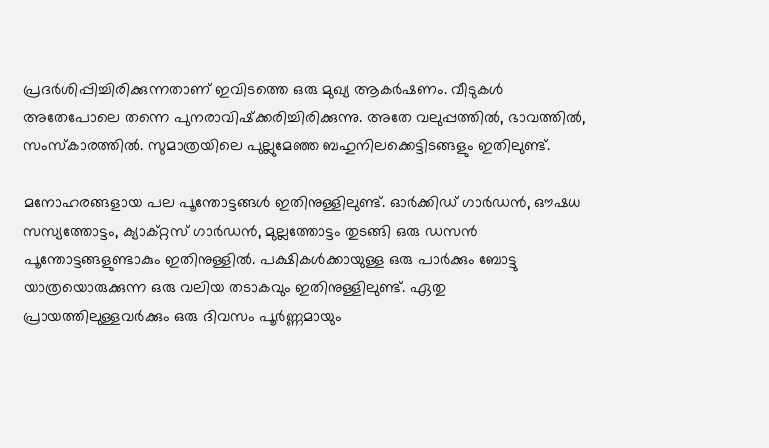പ്രദർശിപ്പിച്ചിരിക്കുന്നതാണ് ഇവിടത്തെ ഒരു മുഖ്യ ആകർഷണം. വീടുകൾ അതേപോലെ തന്നെ പുനരാവിഷ്‌ക്കരിച്ചിരിക്കുന്നു. അതേ വലുപ്പത്തിൽ, ഭാവത്തിൽ, സംസ്‌കാരത്തിൽ. സുമാത്രയിലെ പുല്ലുമേഞ്ഞ ബഹുനിലക്കെട്ടിടങ്ങളും ഇതിലുണ്ട്.

മനോഹരങ്ങളായ പല പൂന്തോട്ടങ്ങൾ ഇതിനുള്ളിലുണ്ട്. ഓർക്കിഡ് ഗാർഡൻ, ഔഷധ സസ്യത്തോട്ടം, ക്യാക്റ്റസ് ഗാർഡൻ, മുല്ലത്തോട്ടം തുടങ്ങി ഒരു ഡസൻ പൂന്തോട്ടങ്ങളുണ്ടാകും ഇതിനുള്ളിൽ. പക്ഷികൾക്കായുള്ള ഒരു പാർക്കും ബോട്ടു യാത്രയൊരുക്കുന്ന ഒരു വലിയ തടാകവും ഇതിനുള്ളിലുണ്ട്. ഏതു പ്രായത്തിലുള്ളവർക്കും ഒരു ദിവസം പൂർണ്ണമായും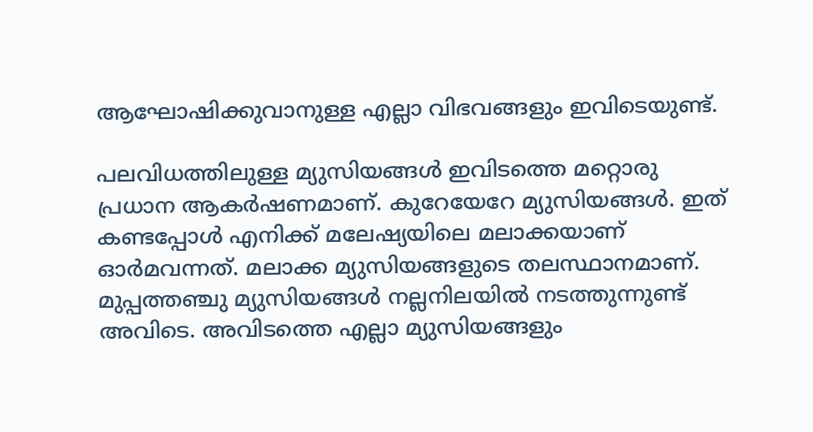ആഘോഷിക്കുവാനുള്ള എല്ലാ വിഭവങ്ങളും ഇവിടെയുണ്ട്.

പലവിധത്തിലുള്ള മ്യുസിയങ്ങൾ ഇവിടത്തെ മറ്റൊരു പ്രധാന ആകർഷണമാണ്. കുറേയേറേ മ്യുസിയങ്ങൾ. ഇത് കണ്ടപ്പോൾ എനിക്ക് മലേഷ്യയിലെ മലാക്കയാണ് ഓർമവന്നത്. മലാക്ക മ്യുസിയങ്ങളുടെ തലസ്ഥാനമാണ്. മുപ്പത്തഞ്ചു മ്യുസിയങ്ങൾ നല്ലനിലയിൽ നടത്തുന്നുണ്ട് അവിടെ. അവിടത്തെ എല്ലാ മ്യുസിയങ്ങളും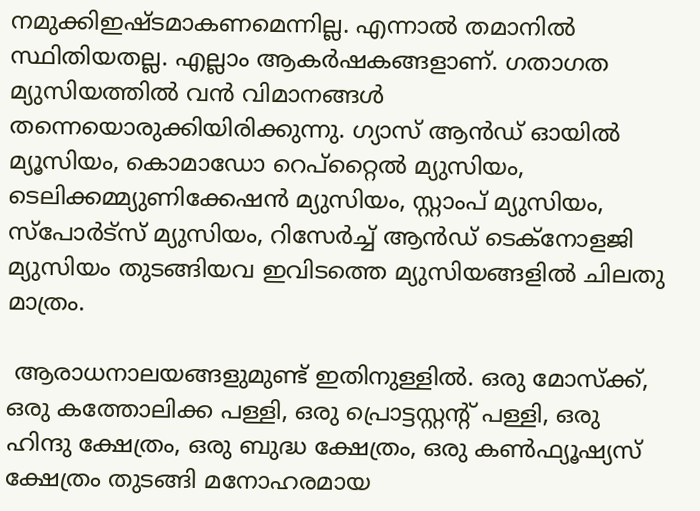നമുക്കിഇഷ്‌ടമാകണമെന്നില്ല. എന്നാൽ തമാനിൽ സ്ഥിതിയതല്ല. എല്ലാം ആകർഷകങ്ങളാണ്. ഗതാഗത മ്യുസിയത്തിൽ വൻ വിമാനങ്ങൾ തന്നെയൊരുക്കിയിരിക്കുന്നു. ഗ്യാസ് ആൻഡ് ഓയിൽ മ്യൂസിയം, കൊമാഡോ റെപ്‌റ്റൈൽ മ്യുസിയം, ടെലിക്കമ്മ്യുണിക്കേഷൻ മ്യുസിയം, സ്റ്റാംപ് മ്യുസിയം, സ്‌പോർട്‌സ് മ്യുസിയം, റിസേർച്ച് ആൻഡ് ടെക്‌നോളജി മ്യുസിയം തുടങ്ങിയവ ഇവിടത്തെ മ്യുസിയങ്ങളിൽ ചിലതു മാത്രം.

 ആരാധനാലയങ്ങളുമുണ്ട് ഇതിനുള്ളിൽ. ഒരു മോസ്‌ക്ക്, ഒരു കത്തോലിക്ക പള്ളി, ഒരു പ്രൊട്ടസ്റ്റന്റ് പള്ളി, ഒരു ഹിന്ദു ക്ഷേത്രം, ഒരു ബുദ്ധ ക്ഷേത്രം, ഒരു കൺഫ്യൂഷ്യസ് ക്ഷേത്രം തുടങ്ങി മനോഹരമായ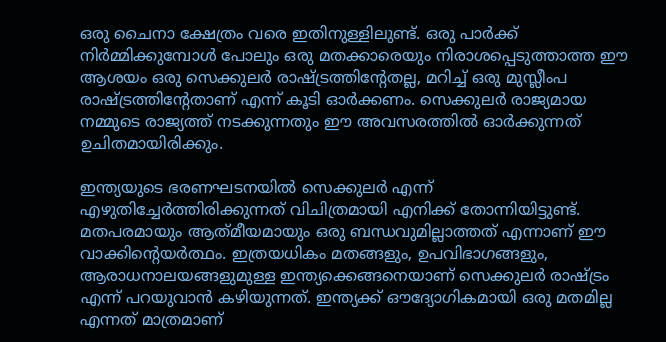ഒരു ചൈനാ ക്ഷേത്രം വരെ ഇതിനുള്ളിലുണ്ട്. ഒരു പാർക്ക് നിർമ്മിക്കുമ്പോൾ പോലും ഒരു മതക്കാരെയും നിരാശപ്പെടുത്താത്ത ഈ ആശയം ഒരു സെക്കുലർ രാഷ്‌ട്രത്തിന്റേതല്ല, മറിച്ച് ഒരു മുസ്ലീംപ രാഷ്‌ട്രത്തിന്റേതാണ് എന്ന് കൂടി ഓർക്കണം. സെക്കുലർ രാജ്യമായ നമ്മുടെ രാജ്യത്ത് നടക്കുന്നതും ഈ അവസരത്തിൽ ഓർക്കുന്നത് ഉചിതമായിരിക്കും.

ഇന്ത്യയുടെ ഭരണഘടനയിൽ സെക്കുലർ എന്ന് എഴുതിച്ചേർത്തിരിക്കുന്നത് വിചിത്രമായി എനിക്ക് തോന്നിയിട്ടുണ്ട്. മതപരമായും ആത്‌മീയമായും ഒരു ബന്ധവുമില്ലാത്തത് എന്നാണ് ഈ വാക്കിന്റെയർത്ഥം. ഇത്രയധികം മതങ്ങളും, ഉപവിഭാഗങ്ങളും, ആരാധനാലയങ്ങളുമുള്ള ഇന്ത്യക്കെങ്ങനെയാണ് സെക്കുലർ രാഷ്‌ട്രം എന്ന് പറയുവാൻ കഴിയുന്നത്. ഇന്ത്യക്ക് ഔദ്യോഗികമായി ഒരു മതമില്ല എന്നത് മാത്രമാണ്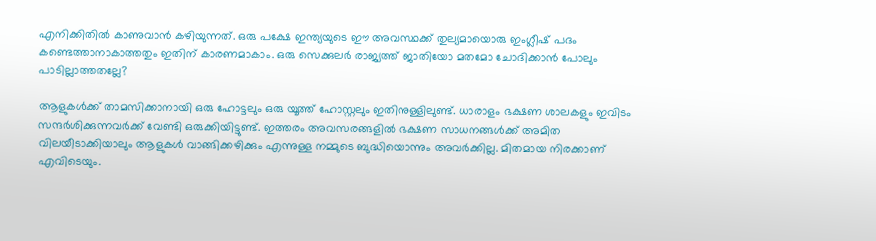എനിക്കിതിൽ കാണുവാൻ കഴിയുന്നത്. ഒരു പക്ഷേ ഇന്ത്യയുടെ ഈ അവസ്ഥക്ക് തുല്യമായൊരു ഇംഗ്ലീഷ് പദം കണ്ടെത്താനാകാത്തതും ഇതിന് കാരണമാകാം. ഒരു സെക്കുലർ രാജ്യത്ത് ജാതിയോ മതമോ ചോദിക്കാൻ പോലും പാടില്ലാത്തതല്ലേ?

ആളുകൾക്ക് താമസിക്കാനായി ഒരു ഹോട്ടലും ഒരു യൂത്ത് ഹോസ്റ്റലും ഇതിനുള്ളിലുണ്ട്. ധാരാളം ഭക്ഷണ ശാലകളും ഇവിടം സന്ദർശിക്കുന്നവർക്ക് വേണ്ടി ഒരുക്കിയിട്ടുണ്ട്. ഇത്തരം അവസരങ്ങളിൽ ഭക്ഷണ സാധനങ്ങൾക്ക് അമിത വിലയീടാക്കിയാലും ആളുകൾ വാങ്ങിക്കഴിക്കും എന്നുള്ള നമ്മുടെ ബുദ്ധിയൊന്നും അവർക്കില്ല. മിതമായ നിരക്കാണ് എവിടെയും.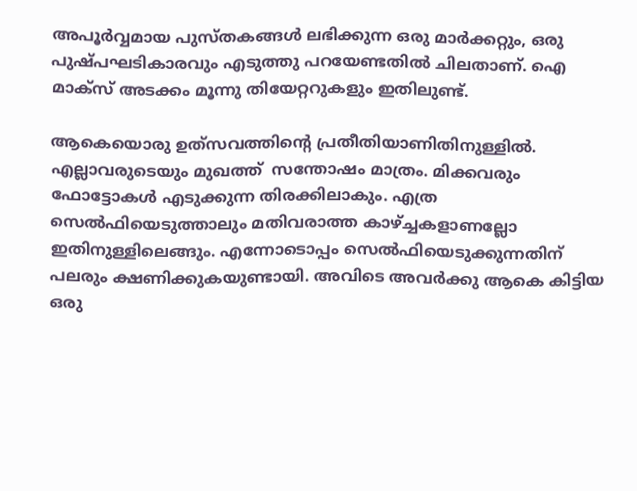അപൂർവ്വമായ പുസ്‌തകങ്ങൾ ലഭിക്കുന്ന ഒരു മാർക്കറ്റും, ഒരു പുഷ്പഘടികാരവും എടുത്തു പറയേണ്ടതിൽ ചിലതാണ്. ഐ മാക്‌സ്‌ അടക്കം മൂന്നു തിയേറ്ററുകളും ഇതിലുണ്ട്.

ആകെയൊരു ഉത്‌സവത്തിന്റെ പ്രതീതിയാണിതിനുള്ളിൽ. എല്ലാവരുടെയും മുഖത്ത്  സന്തോഷം മാത്രം. മിക്കവരും ഫോട്ടോകൾ എടുക്കുന്ന തിരക്കിലാകും. എത്ര സെൽഫിയെടുത്താലും മതിവരാത്ത കാഴ്ച്ചകളാണല്ലോ ഇതിനുള്ളിലെങ്ങും. എന്നോടൊപ്പം സെൽഫിയെടുക്കുന്നതിന് പലരും ക്ഷണിക്കുകയുണ്ടായി. അവിടെ അവർക്കു ആകെ കിട്ടിയ ഒരു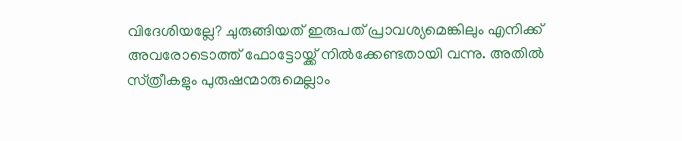വിദേശിയല്ലേ? ചുരുങ്ങിയത് ഇരുപത് പ്രാവശ്യമെങ്കിലും എനിക്ക് അവരോടൊത്ത് ഫോട്ടോയ്ക്ക് നിൽക്കേണ്ടതായി വന്നു. അതിൽ സ്‌ത്രീകളും പുരുഷന്മാരുമെല്ലാം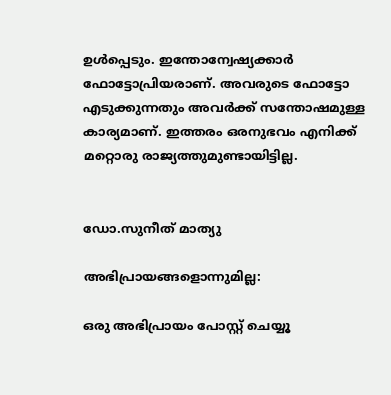ഉൾപ്പെടും. ഇന്തോന്വേഷ്യക്കാർ ഫോട്ടോപ്രിയരാണ്. അവരുടെ ഫോട്ടോ എടുക്കുന്നതും അവർക്ക് സന്തോഷമുള്ള കാര്യമാണ്. ഇത്തരം ഒരനുഭവം എനിക്ക് മറ്റൊരു രാജ്യത്തുമുണ്ടായിട്ടില്ല.


ഡോ.സുനീത് മാത്യു

അഭിപ്രായങ്ങളൊന്നുമില്ല:

ഒരു അഭിപ്രായം പോസ്റ്റ് ചെയ്യൂ